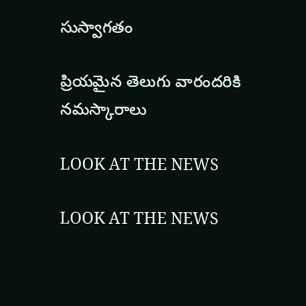సుస్వాగతం

ప్రియమైన తెలుగు వారందరికి నమస్కారాలు

LOOK AT THE NEWS

LOOK AT THE NEWS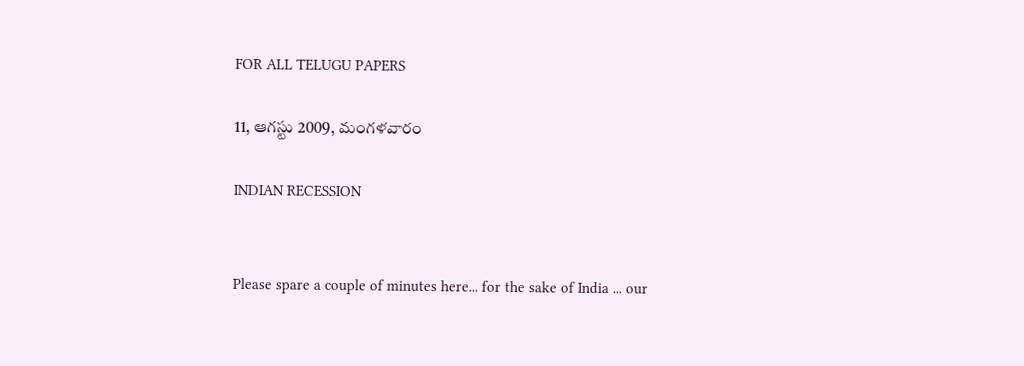FOR ALL TELUGU PAPERS

11, ఆగస్టు 2009, మంగళవారం

INDIAN RECESSION


Please spare a couple of minutes here... for the sake of India ... our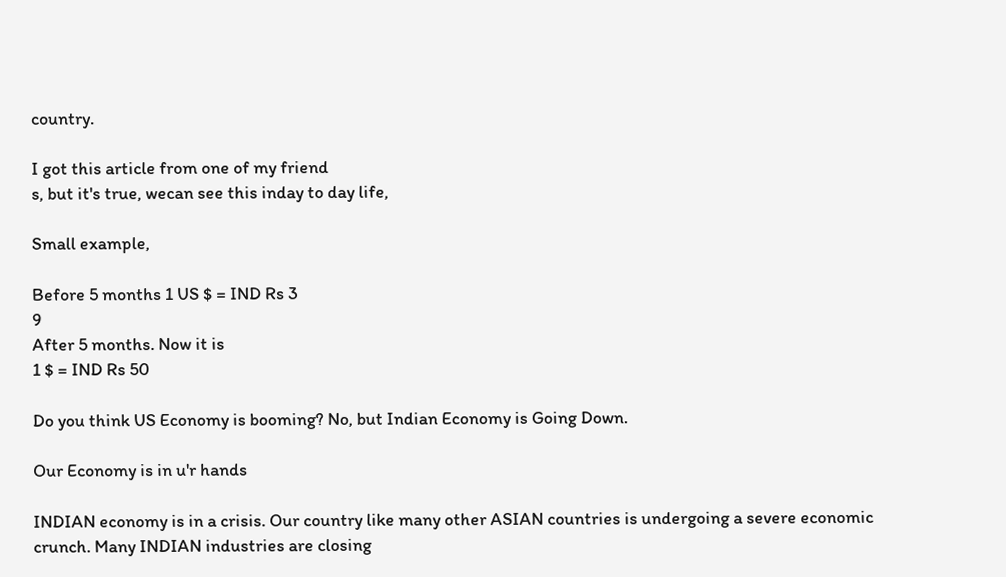country.

I got this article from one of my friend
s, but it's true, wecan see this inday to day life,

Small example,

Before 5 months 1 US $ = IND Rs 3
9
After 5 months. Now it is
1 $ = IND Rs 50

Do you think US Economy is booming? No, but Indian Economy is Going Down.

Our Economy is in u'r hands

INDIAN economy is in a crisis. Our country like many other ASIAN countries is undergoing a severe economic crunch. Many INDIAN industries are closing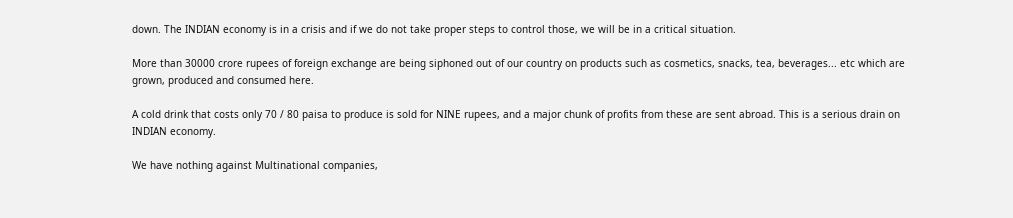down. The INDIAN economy is in a crisis and if we do not take proper steps to control those, we will be in a critical situation.

More than 30000 crore rupees of foreign exchange are being siphoned out of our country on products such as cosmetics, snacks, tea, beverages... etc which are grown, produced and consumed here.

A cold drink that costs only 70 / 80 paisa to produce is sold for NINE rupees, and a major chunk of profits from these are sent abroad. This is a serious drain on INDIAN economy.

We have nothing against Multinational companies,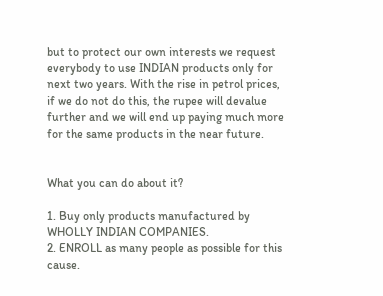but to protect our own interests we request everybody to use INDIAN products only for next two years. With the rise in petrol prices, if we do not do this, the rupee will devalue further and we will end up paying much more for the same products in the near future.


What you can do about it?

1. Buy only products manufactured by WHOLLY INDIAN COMPANIES.
2. ENROLL as many people as possible for this cause.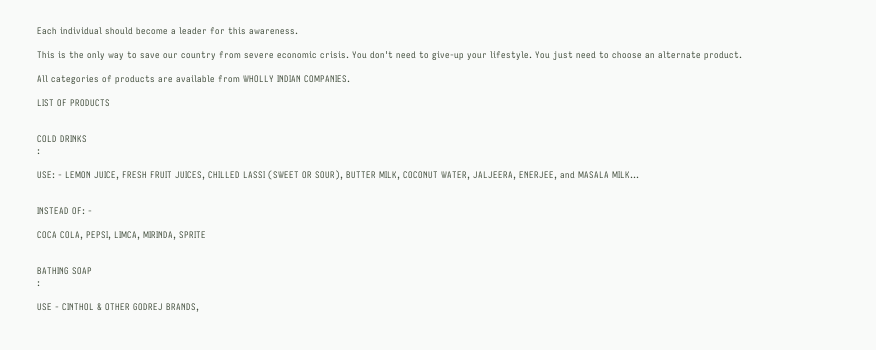Each individual should become a leader for this awareness.

This is the only way to save our country from severe economic crisis. You don't need to give-up your lifestyle. You just need to choose an alternate product.

All categories of products are available from WHOLLY INDIAN COMPANIES.

LIST OF PRODUCTS


COLD DRINKS
:

USE: - LEMON JUICE, FRESH FRUIT JUICES, CHILLED LASSI (SWEET OR SOUR), BUTTER MILK, COCONUT WATER, JALJEERA, ENERJEE, and MASALA MILK...


INSTEAD OF: -

COCA COLA, PEPSI, LIMCA, MIRINDA, SPRITE


BATHING SOAP
:

USE - CINTHOL & OTHER GODREJ BRANDS,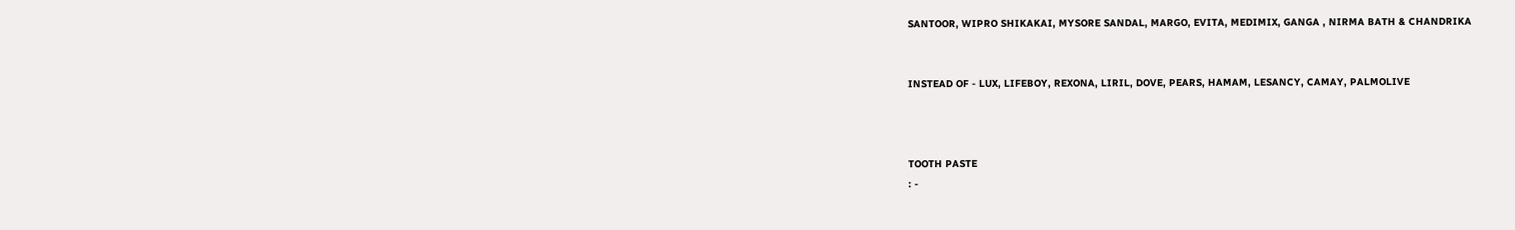SANTOOR, WIPRO SHIKAKAI, MYSORE SANDAL, MARGO, EVITA, MEDIMIX, GANGA , NIRMA BATH & CHANDRIKA


INSTEAD OF - LUX, LIFEBOY, REXONA, LIRIL, DOVE, PEARS, HAMAM, LESANCY, CAMAY, PALMOLIVE



TOOTH PASTE
: -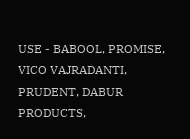USE - BABOOL, PROMISE, VICO VAJRADANTI, PRUDENT, DABUR PRODUCTS,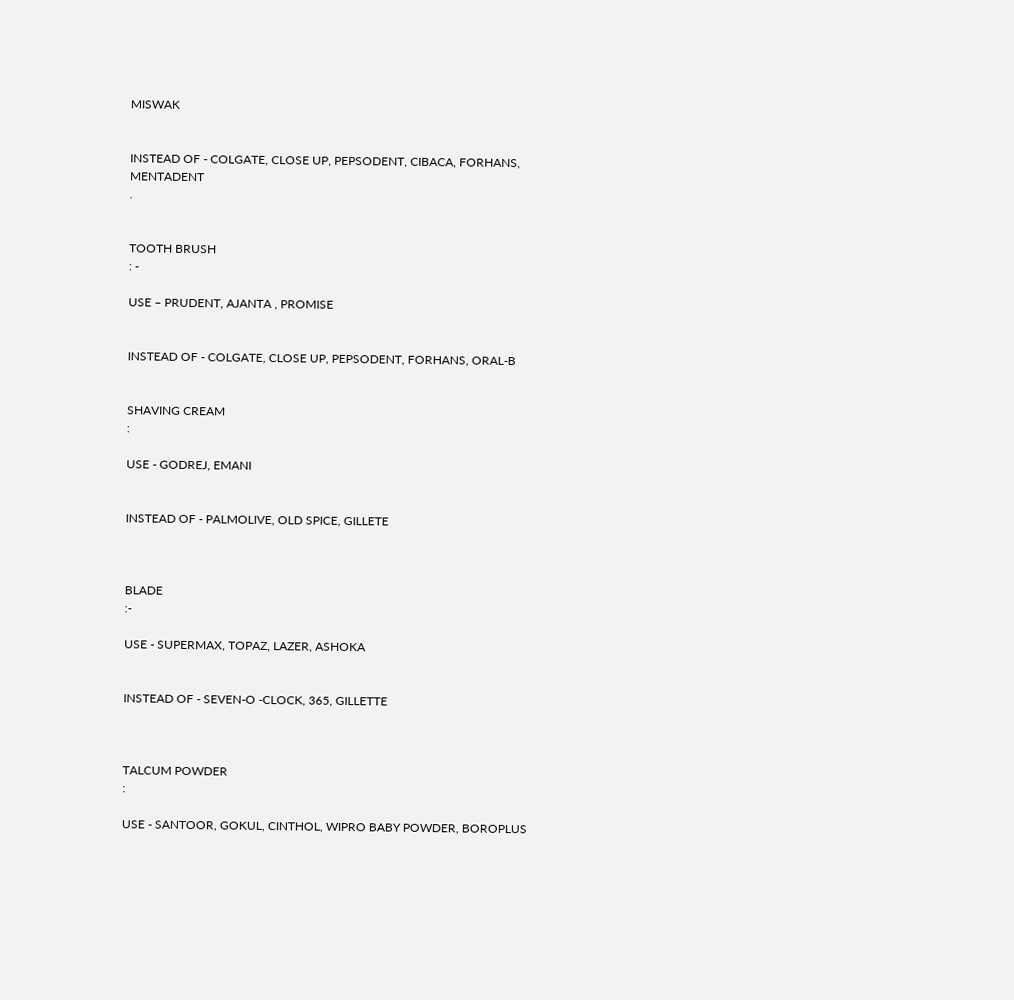MISWAK


INSTEAD OF - COLGATE, CLOSE UP, PEPSODENT, CIBACA, FORHANS, MENTADENT
.


TOOTH BRUSH
: -

USE – PRUDENT, AJANTA , PROMISE


INSTEAD OF - COLGATE, CLOSE UP, PEPSODENT, FORHANS, ORAL-B


SHAVING CREAM
:

USE - GODREJ, EMANI


INSTEAD OF - PALMOLIVE, OLD SPICE, GILLETE



BLADE
:-

USE - SUPERMAX, TOPAZ, LAZER, ASHOKA


INSTEAD OF - SEVEN-O -CLOCK, 365, GILLETTE



TALCUM POWDER
:

USE - SANTOOR, GOKUL, CINTHOL, WIPRO BABY POWDER, BOROPLUS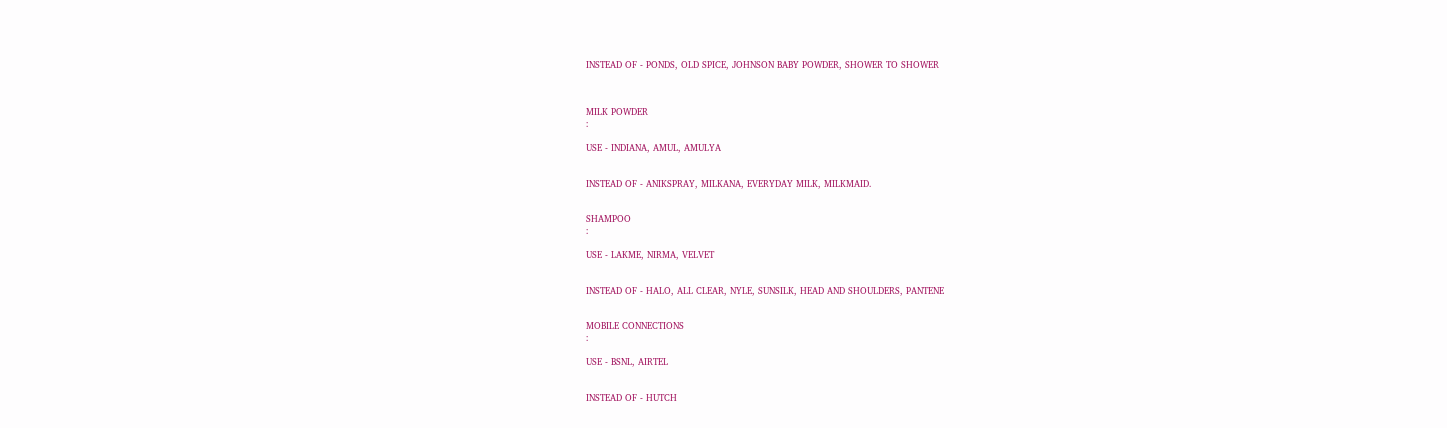INSTEAD OF - PONDS, OLD SPICE, JOHNSON BABY POWDER, SHOWER TO SHOWER



MILK POWDER
:

USE - INDIANA, AMUL, AMULYA


INSTEAD OF - ANIKSPRAY, MILKANA, EVERYDAY MILK, MILKMAID.


SHAMPOO
:

USE - LAKME, NIRMA, VELVET


INSTEAD OF - HALO, ALL CLEAR, NYLE, SUNSILK, HEAD AND SHOULDERS, PANTENE


MOBILE CONNECTIONS
:

USE - BSNL, AIRTEL


INSTEAD OF - HUTCH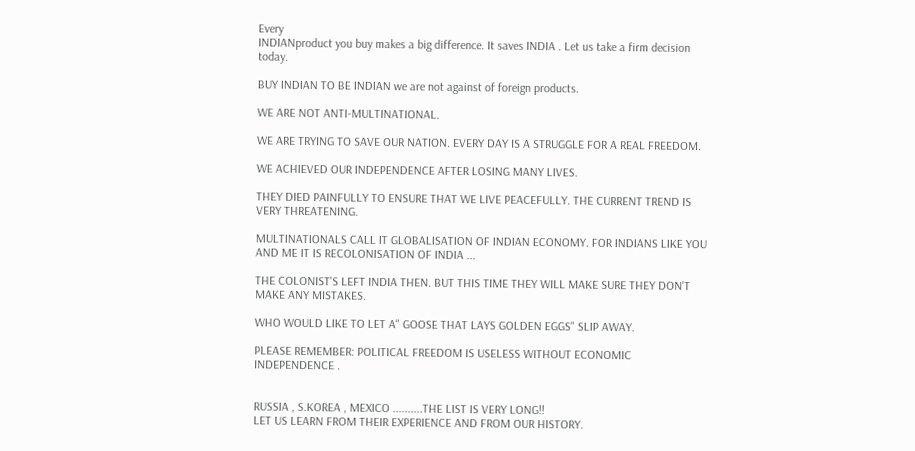Every
INDIANproduct you buy makes a big difference. It saves INDIA . Let us take a firm decision today.

BUY INDIAN TO BE INDIAN we are not against of foreign products.

WE ARE NOT ANTI-MULTINATIONAL.

WE ARE TRYING TO SAVE OUR NATION. EVERY DAY IS A STRUGGLE FOR A REAL FREEDOM.

WE ACHIEVED OUR INDEPENDENCE AFTER LOSING MANY LIVES.

THEY DIED PAINFULLY TO ENSURE THAT WE LIVE PEACEFULLY. THE CURRENT TREND IS VERY THREATENING.

MULTINATIONALS CALL IT GLOBALISATION OF INDIAN ECONOMY. FOR INDIANS LIKE YOU AND ME IT IS RECOLONISATION OF INDIA ...

THE COLONIST'S LEFT INDIA THEN. BUT THIS TIME THEY WILL MAKE SURE THEY DON'T MAKE ANY MISTAKES.

WHO WOULD LIKE TO LET A" GOOSE THAT LAYS GOLDEN EGGS" SLIP AWAY.

PLEASE REMEMBER: POLITICAL FREEDOM IS USELESS WITHOUT ECONOMIC INDEPENDENCE .


RUSSIA , S.KOREA , MEXICO ..........THE LIST IS VERY LONG!!
LET US LEARN FROM THEIR EXPERIENCE AND FROM OUR HISTORY.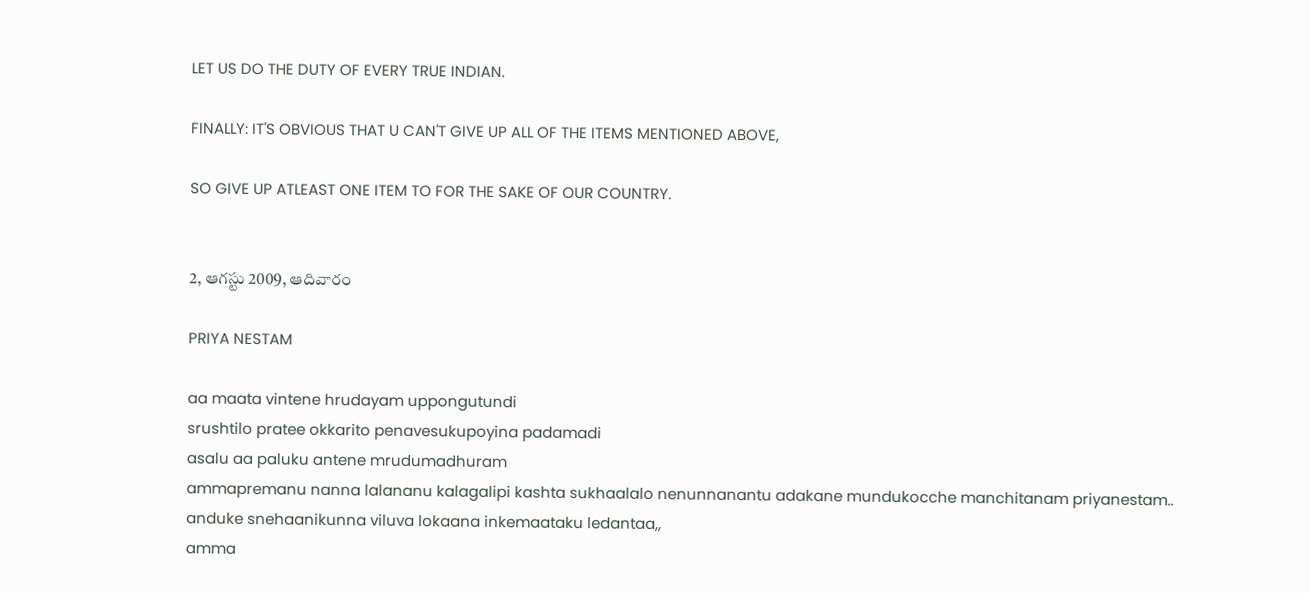LET US DO THE DUTY OF EVERY TRUE INDIAN.

FINALLY: IT'S OBVIOUS THAT U CAN'T GIVE UP ALL OF THE ITEMS MENTIONED ABOVE,

SO GIVE UP ATLEAST ONE ITEM TO FOR THE SAKE OF OUR COUNTRY.


2, ఆగస్టు 2009, ఆదివారం

PRIYA NESTAM

aa maata vintene hrudayam uppongutundi
srushtilo pratee okkarito penavesukupoyina padamadi
asalu aa paluku antene mrudumadhuram
ammapremanu nanna lalananu kalagalipi kashta sukhaalalo nenunnanantu adakane mundukocche manchitanam priyanestam..
anduke snehaanikunna viluva lokaana inkemaataku ledantaa,,
amma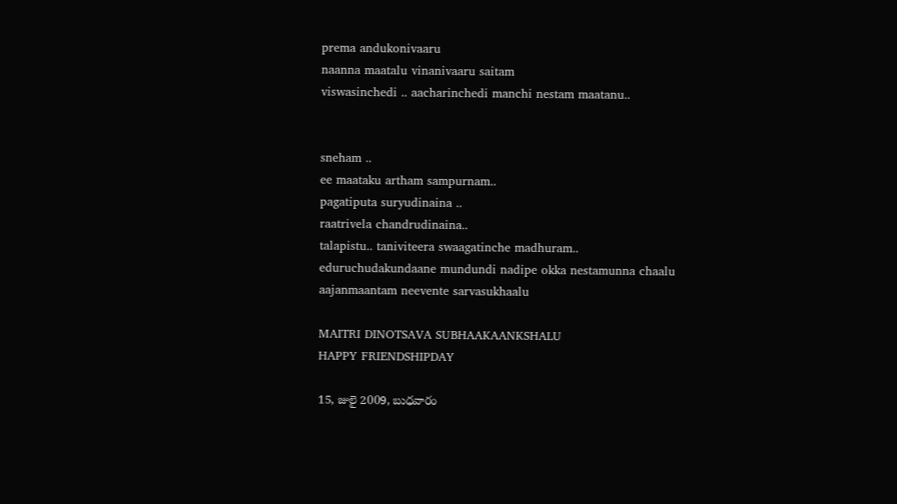prema andukonivaaru
naanna maatalu vinanivaaru saitam
viswasinchedi .. aacharinchedi manchi nestam maatanu..


sneham ..
ee maataku artham sampurnam..
pagatiputa suryudinaina ..
raatrivela chandrudinaina..
talapistu.. taniviteera swaagatinche madhuram..
eduruchudakundaane mundundi nadipe okka nestamunna chaalu
aajanmaantam neevente sarvasukhaalu

MAITRI DINOTSAVA SUBHAAKAANKSHALU
HAPPY FRIENDSHIPDAY

15, జులై 2009, బుధవారం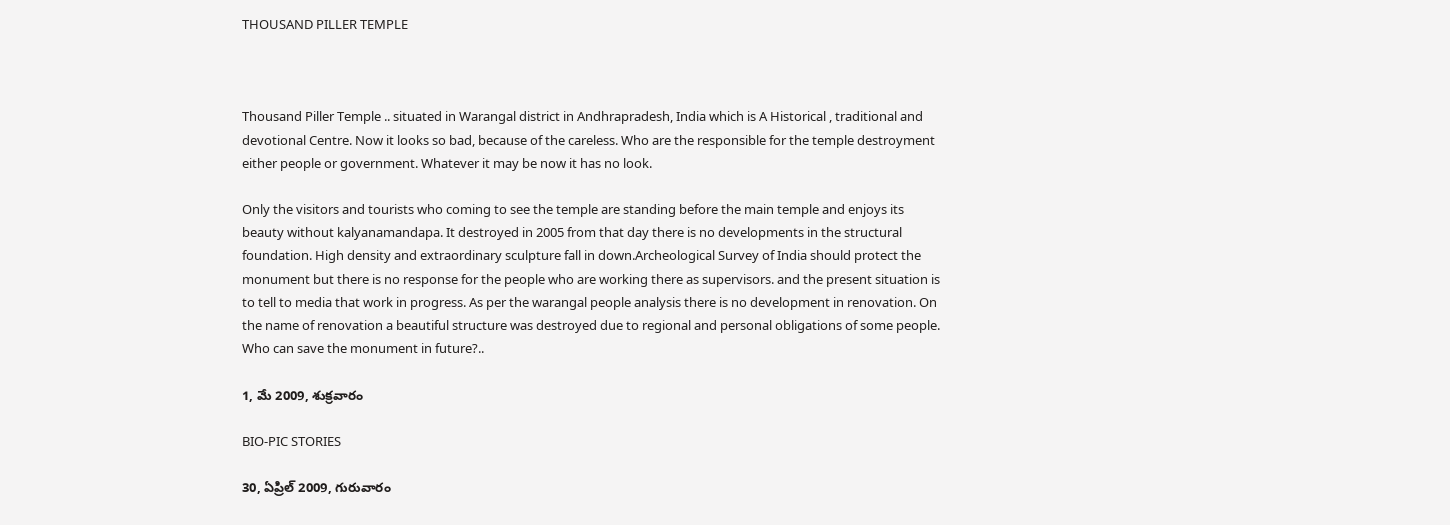THOUSAND PILLER TEMPLE



Thousand Piller Temple .. situated in Warangal district in Andhrapradesh, India which is A Historical , traditional and devotional Centre. Now it looks so bad, because of the careless. Who are the responsible for the temple destroyment either people or government. Whatever it may be now it has no look.

Only the visitors and tourists who coming to see the temple are standing before the main temple and enjoys its beauty without kalyanamandapa. It destroyed in 2005 from that day there is no developments in the structural foundation. High density and extraordinary sculpture fall in down.Archeological Survey of India should protect the monument but there is no response for the people who are working there as supervisors. and the present situation is to tell to media that work in progress. As per the warangal people analysis there is no development in renovation. On the name of renovation a beautiful structure was destroyed due to regional and personal obligations of some people. Who can save the monument in future?..

1, మే 2009, శుక్రవారం

BIO-PIC STORIES

30, ఏప్రిల్ 2009, గురువారం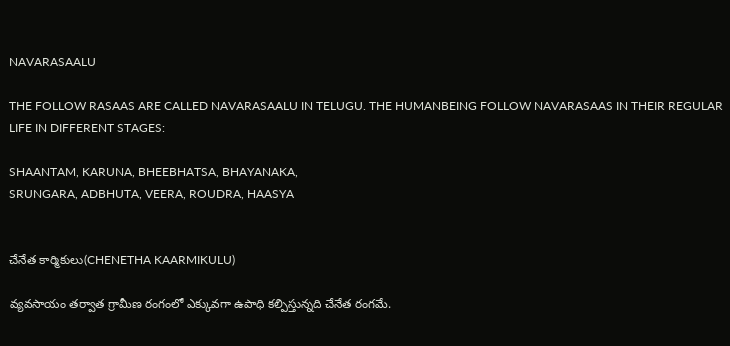NAVARASAALU

THE FOLLOW RASAAS ARE CALLED NAVARASAALU IN TELUGU. THE HUMANBEING FOLLOW NAVARASAAS IN THEIR REGULAR LIFE IN DIFFERENT STAGES:

SHAANTAM, KARUNA, BHEEBHATSA, BHAYANAKA,
SRUNGARA, ADBHUTA, VEERA, ROUDRA, HAASYA


చేనేత కార్మికులు(CHENETHA KAARMIKULU)

వ్యవసాయం తర్వాత గ్రామీణ రంగంలో ఎక్కువగా ఉపాధి కల్పిస్తున్నది చేనేత రంగమే.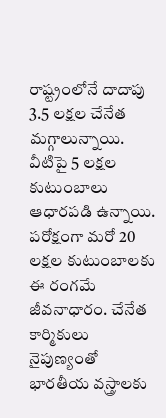రాష్ట్రంలోనే దాదాపు 3.5 లక్షల చేనేత మగ్గాలున్నాయి. వీటిపై 5 లక్షల కుటుంబాలు ఆధారపడి ఉన్నాయి. పరోక్షంగా మరో 20 లక్షల కుటుంబాలకు ఈ రంగమే జీవనాధారం. చేనేత కార్మికులు నైపుణ్యంతో భారతీయ వస్త్రాలకు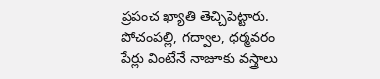ప్రపంచ ఖ్యాతి తెచ్చిపెట్టారు. పోచంపల్లి, గద్వాల, ధర్మవరం పేర్లు వింటేనే నాజూకు వస్త్రాలు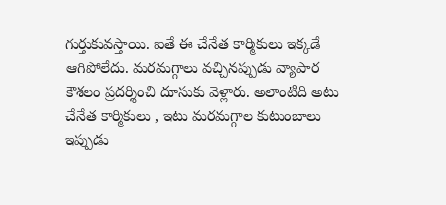గుర్తుకువస్తాయి. ఐతే ఈ చేనేత కార్మికులు ఇక్కడే ఆగిపోలేదు. మరమగ్గాలు వచ్చినప్పుడు వ్యాపార కౌశలం ప్రదర్శించి దూసుకు వెళ్లారు. అలాంటిది అటు చేనేత కార్మికులు , ఇటు మరమగ్గాల కుటుంబాలు ఇప్పుడు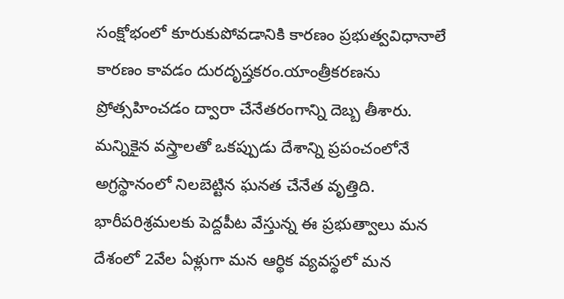సంక్షోభంలో కూరుకుపోవడానికి కారణం ప్రభుత్వవిధానాలే కారణం కావడం దురదృష్తకరం.యాంత్రీకరణను ప్రోత్సహించడం ద్వారా చేనేతరంగాన్ని దెబ్బ తీశారు.
మన్నికైన వస్త్రాలతో ఒకప్పుడు దేశాన్ని ప్రపంచంలోనే అగ్రస్థానంలో నిలబెట్టిన ఘనత చేనేత వృత్తిది. భారీపరిశ్రమలకు పెద్దపీట వేస్తున్న ఈ ప్రభుత్వాలు మన దేశంలో 2వేల ఏళ్లుగా మన ఆర్థిక వ్యవస్థలో మన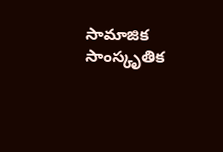సామాజిక సాంస్కృతిక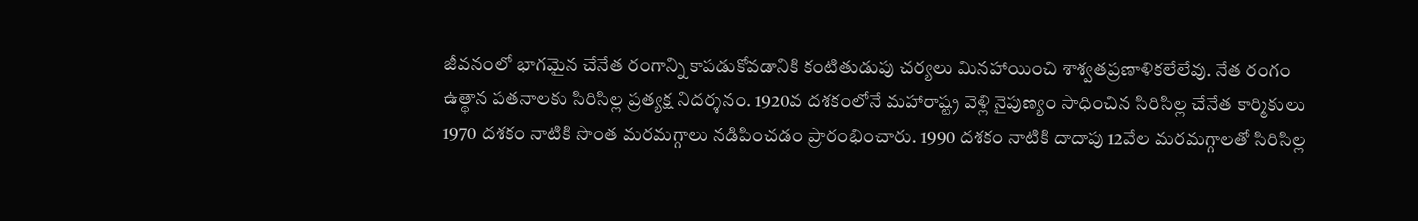జీవనంలో భాగమైన చేనేత రంగాన్ని కాపడుకోవడానికి కంటితుడుపు చర్యలు మినహాయించి శాశ్వతప్రణాళికలేలేవు. నేత రంగం ఉత్థాన పతనాలకు సిరిసిల్ల ప్రత్యక్ష నిదర్శనం. 1920వ దశకంలోనే మహారాష్ట్ర వెళ్లి నైపుణ్యం సాధించిన సిరిసిల్ల చేనేత కార్మికులు 1970 దశకం నాటికి సొంత మరమగ్గాలు నడిపించడం ప్రారంభించారు. 1990 దశకం నాటికి దాదాపు 12వేల మరమగ్గాలతో సిరిసిల్ల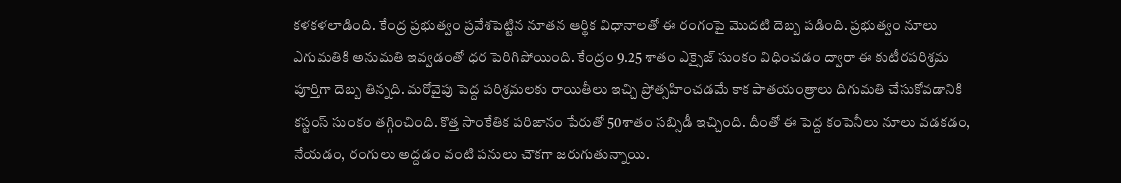కళకళలాడింది. కేంద్ర ప్రభుత్వం ప్రవేశపెట్టిన నూతన ఆర్థిక విధానాలతో ఈ రంగంపై మొదటి దెబ్బ పడింది. ప్రభుత్వం నూలు ఎగుమతికి అనుమతి ఇవ్వడంతో ధర పెరిగిపోయింది. కేంద్రం 9.25 శాతం ఎక్సైజ్ సుంకం విధించడం ద్వారా ఈ కుటీరపరిశ్రమ పూర్తిగా దెబ్బ తిన్నది. మరోవైపు పెద్ద పరిశ్రమలకు రాయితీలు ఇచ్చి ప్రోత్సహించడమే కాక పాతయంత్రాలు దిగుమతి చేసుకోవడానికి కస్టంస్ సుంకం తగ్గించింది. కొత్త సాంకేతిక పరిఙానం పేరుతో 50శాతం సబ్సిడీ ఇచ్చింది. దీంతో ఈ పెద్ద కంపెనీలు నూలు వడకడం, నేయడం, రంగులు అద్దడం వంటి పనులు చౌకగా జరుగుతున్నాయి.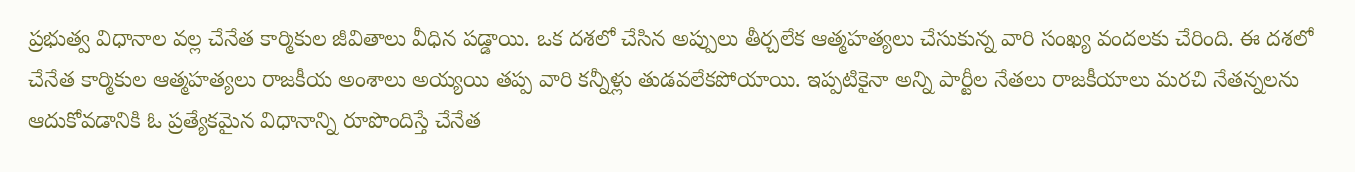ప్రభుత్వ విధానాల వల్ల చేనేత కార్మికుల జీవితాలు వీధిన పడ్డాయి. ఒక దశలో చేసిన అప్పులు తీర్చలేక ఆత్మహత్యలు చేసుకున్న వారి సంఖ్య వందలకు చేరింది. ఈ దశలో చేనేత కార్మికుల ఆత్మహత్యలు రాజకీయ అంశాలు అయ్యయి తప్ప వారి కన్నీళ్లు తుడవలేకపోయాయి. ఇప్పటికైనా అన్ని పార్టీల నేతలు రాజకీయాలు మరచి నేతన్నలను ఆదుకోవడానికి ఓ ప్రత్యేకమైన విధానాన్ని రూపొందిస్తే చేనేత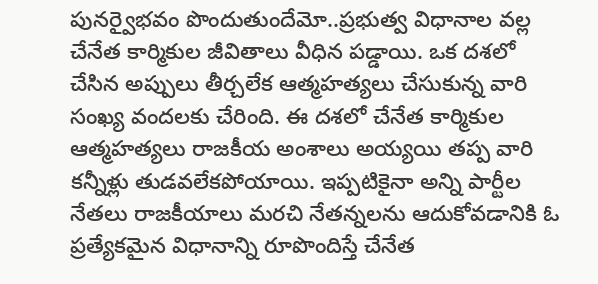పునర్వైభవం పొందుతుందేమో..ప్రభుత్వ విధానాల వల్ల చేనేత కార్మికుల జీవితాలు వీధిన పడ్డాయి. ఒక దశలో చేసిన అప్పులు తీర్చలేక ఆత్మహత్యలు చేసుకున్న వారి సంఖ్య వందలకు చేరింది. ఈ దశలో చేనేత కార్మికుల ఆత్మహత్యలు రాజకీయ అంశాలు అయ్యయి తప్ప వారి కన్నీళ్లు తుడవలేకపోయాయి. ఇప్పటికైనా అన్ని పార్టీల నేతలు రాజకీయాలు మరచి నేతన్నలను ఆదుకోవడానికి ఓ ప్రత్యేకమైన విధానాన్ని రూపొందిస్తే చేనేత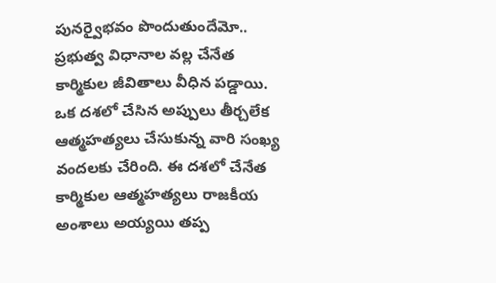పునర్వైభవం పొందుతుందేమో..
ప్రభుత్వ విధానాల వల్ల చేనేత కార్మికుల జీవితాలు వీధిన పడ్డాయి. ఒక దశలో చేసిన అప్పులు తీర్చలేక ఆత్మహత్యలు చేసుకున్న వారి సంఖ్య వందలకు చేరింది. ఈ దశలో చేనేత కార్మికుల ఆత్మహత్యలు రాజకీయ అంశాలు అయ్యయి తప్ప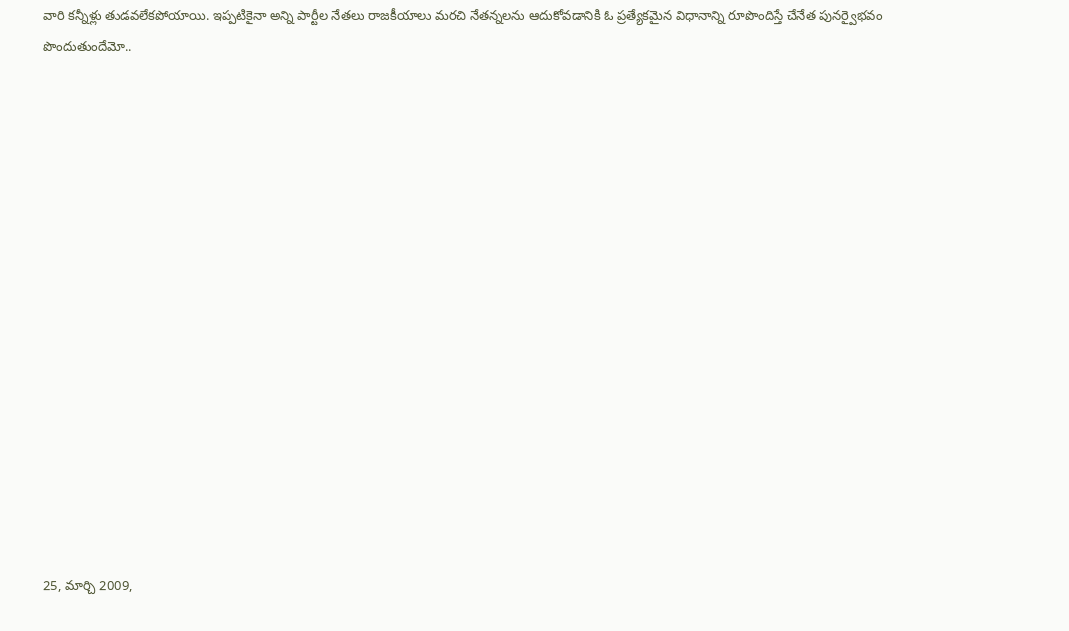వారి కన్నీళ్లు తుడవలేకపోయాయి. ఇప్పటికైనా అన్ని పార్టీల నేతలు రాజకీయాలు మరచి నేతన్నలను ఆదుకోవడానికి ఓ ప్రత్యేకమైన విధానాన్ని రూపొందిస్తే చేనేత పునర్వైభవం పొందుతుందేమో..
















25, మార్చి 2009,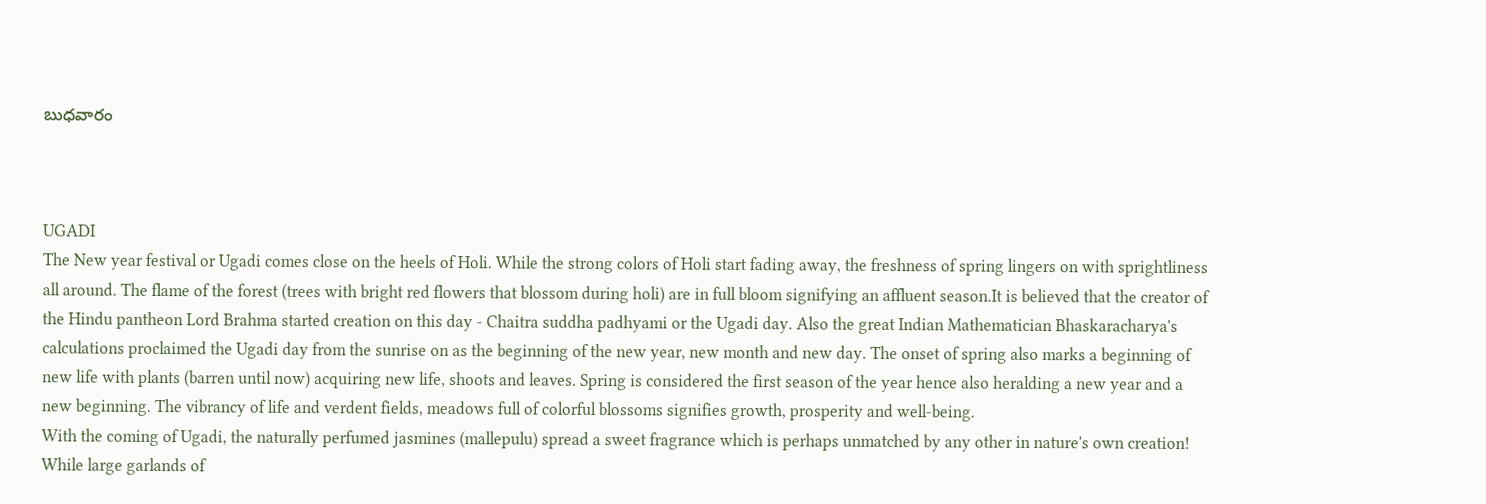బుధవారం



UGADI
The New year festival or Ugadi comes close on the heels of Holi. While the strong colors of Holi start fading away, the freshness of spring lingers on with sprightliness all around. The flame of the forest (trees with bright red flowers that blossom during holi) are in full bloom signifying an affluent season.It is believed that the creator of the Hindu pantheon Lord Brahma started creation on this day - Chaitra suddha padhyami or the Ugadi day. Also the great Indian Mathematician Bhaskaracharya's calculations proclaimed the Ugadi day from the sunrise on as the beginning of the new year, new month and new day. The onset of spring also marks a beginning of new life with plants (barren until now) acquiring new life, shoots and leaves. Spring is considered the first season of the year hence also heralding a new year and a new beginning. The vibrancy of life and verdent fields, meadows full of colorful blossoms signifies growth, prosperity and well-being.
With the coming of Ugadi, the naturally perfumed jasmines (mallepulu) spread a sweet fragrance which is perhaps unmatched by any other in nature's own creation! While large garlands of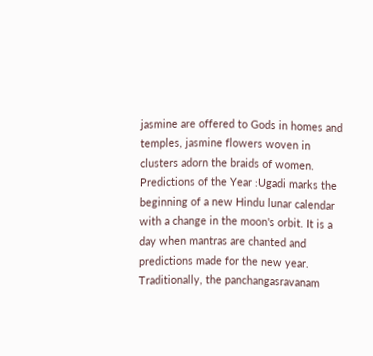jasmine are offered to Gods in homes and temples, jasmine flowers woven in clusters adorn the braids of women.
Predictions of the Year :Ugadi marks the beginning of a new Hindu lunar calendar with a change in the moon's orbit. It is a day when mantras are chanted and predictions made for the new year. Traditionally, the panchangasravanam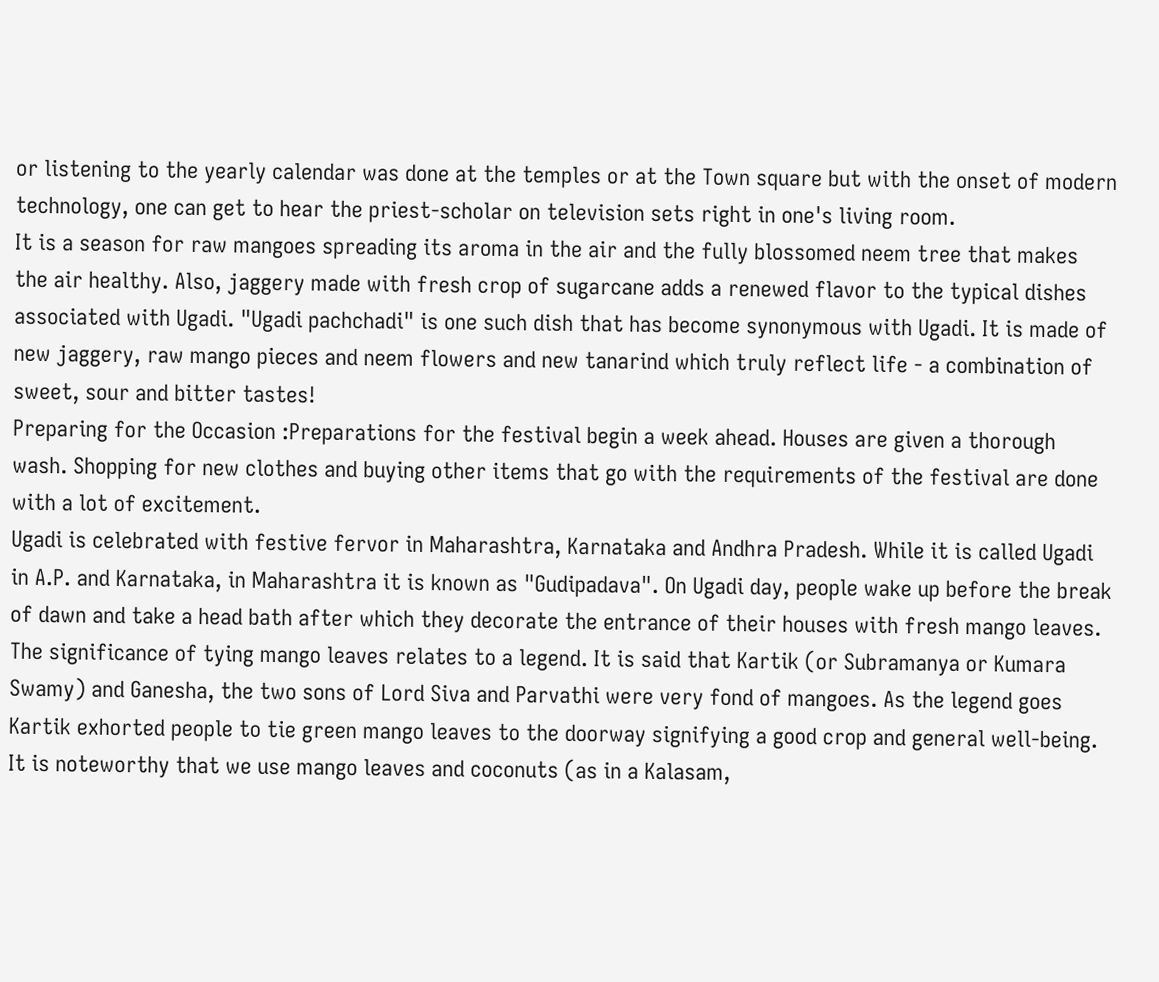or listening to the yearly calendar was done at the temples or at the Town square but with the onset of modern technology, one can get to hear the priest-scholar on television sets right in one's living room.
It is a season for raw mangoes spreading its aroma in the air and the fully blossomed neem tree that makes the air healthy. Also, jaggery made with fresh crop of sugarcane adds a renewed flavor to the typical dishes associated with Ugadi. "Ugadi pachchadi" is one such dish that has become synonymous with Ugadi. It is made of new jaggery, raw mango pieces and neem flowers and new tanarind which truly reflect life - a combination of sweet, sour and bitter tastes!
Preparing for the Occasion :Preparations for the festival begin a week ahead. Houses are given a thorough wash. Shopping for new clothes and buying other items that go with the requirements of the festival are done with a lot of excitement.
Ugadi is celebrated with festive fervor in Maharashtra, Karnataka and Andhra Pradesh. While it is called Ugadi in A.P. and Karnataka, in Maharashtra it is known as "Gudipadava". On Ugadi day, people wake up before the break of dawn and take a head bath after which they decorate the entrance of their houses with fresh mango leaves. The significance of tying mango leaves relates to a legend. It is said that Kartik (or Subramanya or Kumara Swamy) and Ganesha, the two sons of Lord Siva and Parvathi were very fond of mangoes. As the legend goes Kartik exhorted people to tie green mango leaves to the doorway signifying a good crop and general well-being.
It is noteworthy that we use mango leaves and coconuts (as in a Kalasam,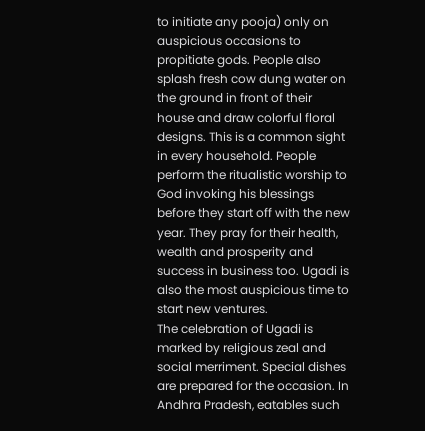to initiate any pooja) only on auspicious occasions to propitiate gods. People also splash fresh cow dung water on the ground in front of their house and draw colorful floral designs. This is a common sight in every household. People perform the ritualistic worship to God invoking his blessings before they start off with the new year. They pray for their health, wealth and prosperity and success in business too. Ugadi is also the most auspicious time to start new ventures.
The celebration of Ugadi is marked by religious zeal and social merriment. Special dishes are prepared for the occasion. In Andhra Pradesh, eatables such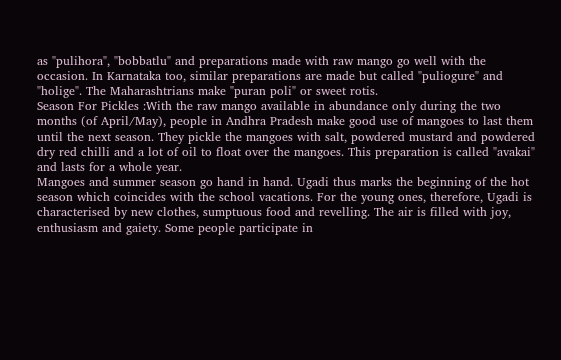as "pulihora", "bobbatlu" and preparations made with raw mango go well with the occasion. In Karnataka too, similar preparations are made but called "puliogure" and "holige". The Maharashtrians make "puran poli" or sweet rotis.
Season For Pickles :With the raw mango available in abundance only during the two months (of April/May), people in Andhra Pradesh make good use of mangoes to last them until the next season. They pickle the mangoes with salt, powdered mustard and powdered dry red chilli and a lot of oil to float over the mangoes. This preparation is called "avakai" and lasts for a whole year.
Mangoes and summer season go hand in hand. Ugadi thus marks the beginning of the hot season which coincides with the school vacations. For the young ones, therefore, Ugadi is characterised by new clothes, sumptuous food and revelling. The air is filled with joy, enthusiasm and gaiety. Some people participate in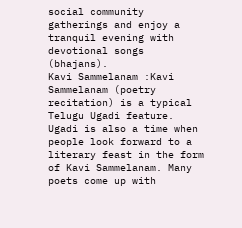social community gatherings and enjoy a tranquil evening with devotional songs (bhajans).
Kavi Sammelanam :Kavi Sammelanam (poetry recitation) is a typical Telugu Ugadi feature. Ugadi is also a time when people look forward to a literary feast in the form of Kavi Sammelanam. Many poets come up with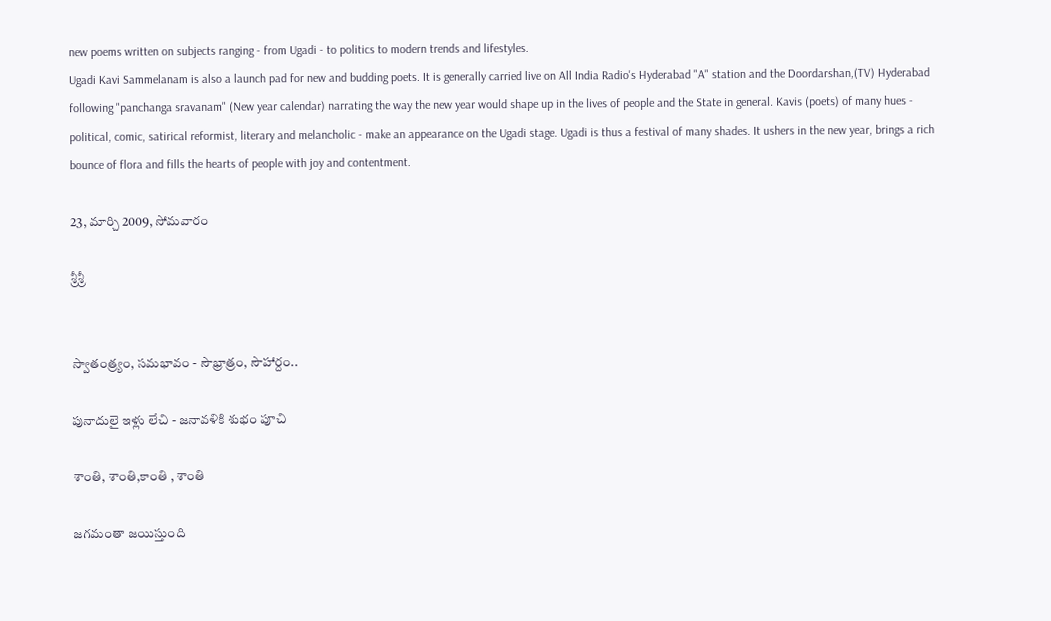new poems written on subjects ranging - from Ugadi - to politics to modern trends and lifestyles.
Ugadi Kavi Sammelanam is also a launch pad for new and budding poets. It is generally carried live on All India Radio's Hyderabad "A" station and the Doordarshan,(TV) Hyderabad following "panchanga sravanam" (New year calendar) narrating the way the new year would shape up in the lives of people and the State in general. Kavis (poets) of many hues - political, comic, satirical reformist, literary and melancholic - make an appearance on the Ugadi stage. Ugadi is thus a festival of many shades. It ushers in the new year, brings a rich bounce of flora and fills the hearts of people with joy and contentment.

23, మార్చి 2009, సోమవారం

శ్రీశ్రీ


స్వాతంత్ర్యం, సమభావం - సౌభ్రాత్రం, సౌహార్దం..

పునాదులై ఇళ్లు లేచి - జనావళికి శుభం పూచి

శాంతి, శాంతి,కాంతి , శాంతి

జగమంతా జయిస్తుంది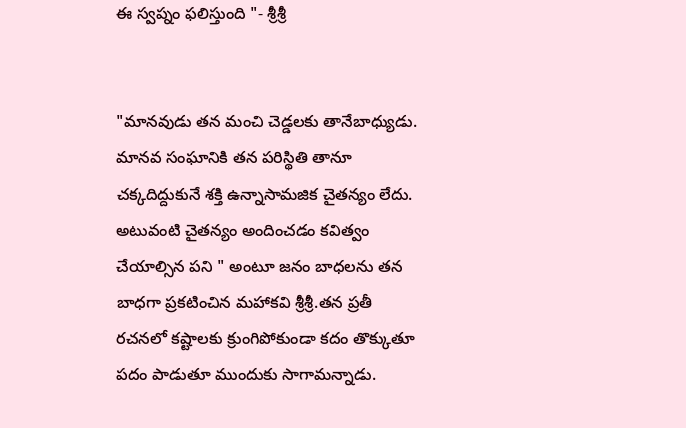ఈ స్వప్నం ఫలిస్తుంది "- శ్రీశ్రీ


"మానవుడు తన మంచి చెడ్డలకు తానేబాధ్యుడు. మానవ సంఘానికి తన పరిస్థితి తానూ చక్కదిద్దుకునే శక్తి ఉన్నాసామజిక చైతన్యం లేదు. అటువంటి చైతన్యం అందించడం కవిత్వం చేయాల్సిన పని " అంటూ జనం బాధలను తన బాధగా ప్రకటించిన మహాకవి శ్రీశ్రీ.తన ప్రతీ రచనలో కష్టాలకు క్రుంగిపోకుండా కదం తొక్కుతూ పదం పాడుతూ ముందుకు సాగామన్నాడు.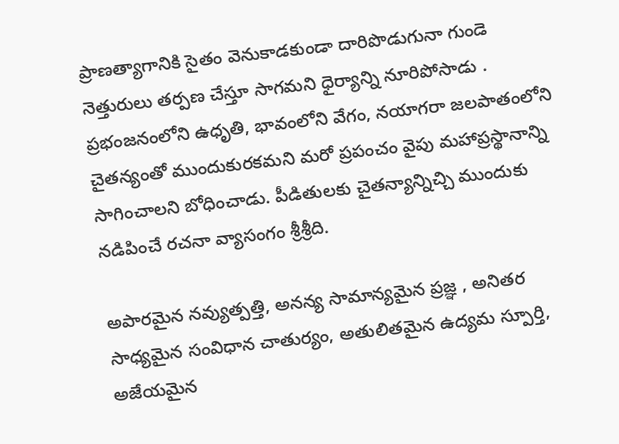ప్రాణత్యాగానికి సైతం వెనుకాడకుండా దారిపొడుగునా గుండె నెత్తురులు తర్పణ చేస్తూ సాగమని ధైర్యాన్ని నూరిపోసాడు . ప్రభంజనంలోని ఉధృతి, భావంలోని వేగం, నయాగరా జలపాతంలోని చైతన్యంతో ముందుకురకమని మరో ప్రపంచం వైపు మహాప్రస్థానాన్ని సాగించాలని బోధించాడు. పీడితులకు చైతన్యాన్నిచ్చి ముందుకు నడిపించే రచనా వ్యాసంగం శ్రీశ్రీది.

అపారమైన నవ్యుత్పత్తి, అనన్య సామాన్యమైన ప్రజ్ఞ , అనితర సాధ్యమైన సంవిధాన చాతుర్యం, అతులితమైన ఉద్యమ స్పూర్తి, అజేయమైన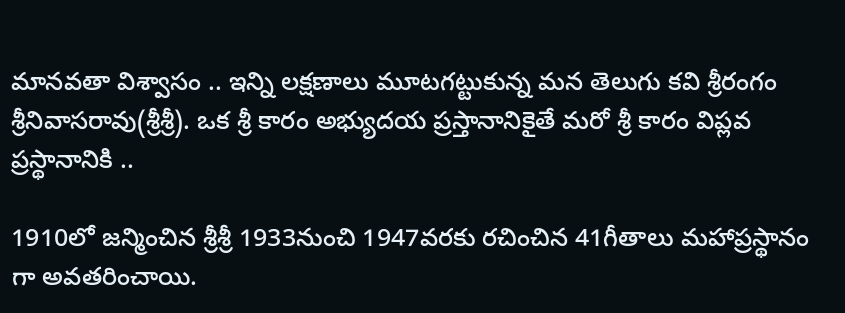మానవతా విశ్వాసం .. ఇన్ని లక్షణాలు మూటగట్టుకున్న మన తెలుగు కవి శ్రీరంగం శ్రీనివాసరావు(శ్రీశ్రీ). ఒక శ్రీ కారం అభ్యుదయ ప్రస్తానానికైతే మరో శ్రీ కారం విప్లవ ప్రస్థానానికి ..

1910లో జన్మించిన శ్రీశ్రీ 1933నుంచి 1947వరకు రచించిన 41గీతాలు మహాప్రస్థానం గా అవతరించాయి.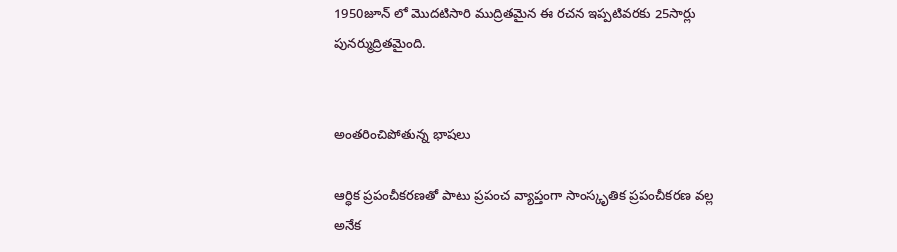1950జూన్ లో మొదటిసారి ముద్రితమైన ఈ రచన ఇప్పటివరకు 25సార్లు పునర్ముద్రితమైంది.


అంతరించిపోతున్న భాషలు

ఆర్ధిక ప్రపంచీకరణతో పాటు ప్రపంచ వ్యాప్తంగా సాంస్కృతిక ప్రపంచీకరణ వల్ల అనేక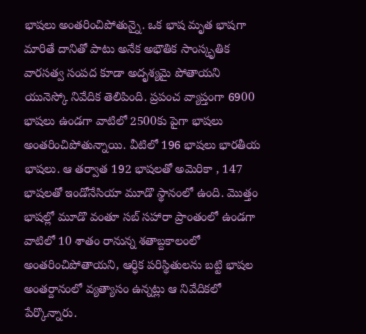భాషలు అంతరించిపోతున్నై. ఒక భాష మృత భాషగా మారితే దానితో పాటు అనేక అభౌతిక సాంస్కృతిక వారసత్వ సంపద కూడా అదృశ్యమై పోతాయని యునెస్కో నివేదిక తెలిపింది. ప్రపంచ వ్యాప్తంగా 6900 భాషలు ఉండగా వాటిలో 2500కు పైగా భాషలు అంతరించిపోతున్నాయి. వీటిలో 196 భాషలు భారతీయ భాషలు. ఆ తర్వాత 192 భాషలతో అమెరికా , 147 భాషలతో ఇండోనేసియా మూడొ స్థానంలో ఉంది. మొత్తం భాషల్లో మూడొ వంతూ సబ్ సహారా ప్రాంతంలో ఉండగా వాటిలో 10 శాతం రానున్న శతాబ్దకాలంలో అంతరించిపోతాయని, ఆర్ధిక పరిస్థితులను బట్టి భాషల అంతర్దానంలో వ్యత్యాసం ఉన్నట్లు ఆ నివేదికలో పేర్కొన్నారు.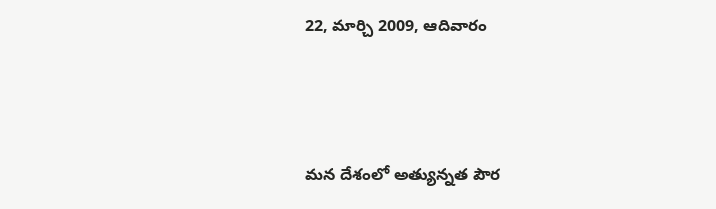22, మార్చి 2009, ఆదివారం



మన దేశంలో అత్యున్నత పౌర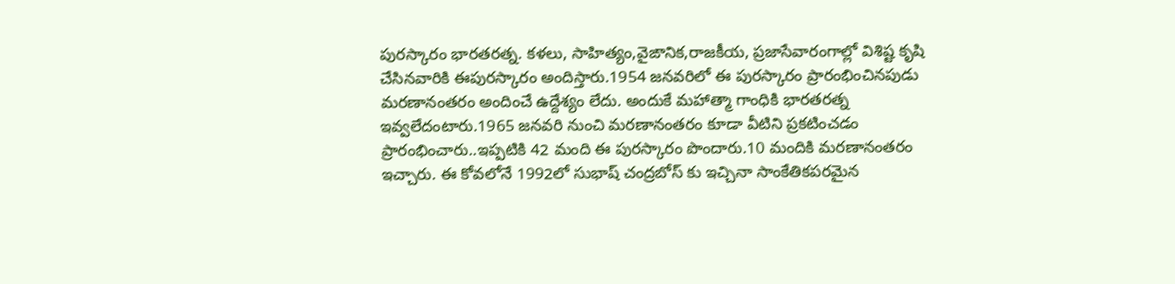పురస్కారం భారతరత్న. కళలు, సాహిత్యం,వైఙానిక,రాజకీయ, ప్రజాసేవారంగాల్లో విశిష్ట కృషి చేసినవారికి ఈపురస్కారం అందిస్తారు.1954 జనవరిలో ఈ పురస్కారం ప్రారంభించినపుడు మరణానంతరం అందించే ఉద్దేశ్యం లేదు. అందుకే మహాత్మా గాంధికి భారతరత్న ఇవ్వలేదంటారు.1965 జనవరి నుంచి మరణానంతరం కూడా వీటిని ప్రకటించడం ప్రారంభించారు..ఇప్పటికి 42 మంది ఈ పురస్కారం పొందారు.10 మందికి మరణానంతరం ఇచ్చారు. ఈ కోవలోనే 1992లో సుభాష్ చంద్రబోస్ కు ఇచ్చినా సాంకేతికపరమైన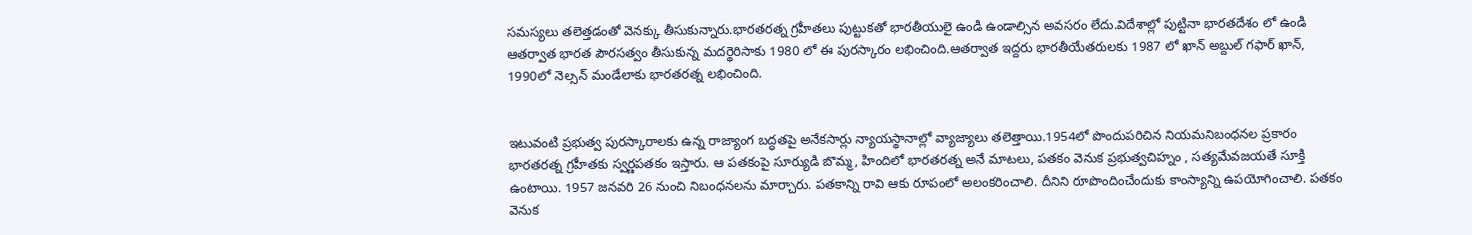సమస్యలు తలెత్తడంతో వెనక్కు తీసుకున్నారు.భారతరత్న గ్రహీతలు పుట్టుకతో భారతీయులై ఉండి ఉండాల్సిన అవసరం లేదు.విదేశాల్లో పుట్టినా భారతదేశం లో ఉండి ఆతర్వాత భారత పౌరసత్వం తీసుకున్న మదర్థెరిసాకు 1980 లో ఈ పురస్కారం లభించింది.ఆతర్వాత ఇద్దరు భారతీయేతరులకు 1987 లో ఖాన్ అబ్దుల్ గఫార్ ఖాన్, 1990లో నెల్సన్ మండేలాకు భారతరత్న లభించింది.


ఇటువంటి ప్రభుత్వ పురస్కారాలకు ఉన్న రాజ్యాంగ బద్ధతపై అనేకసార్లు న్యాయస్థానాల్లో వ్యాజ్యాలు తలెత్తాయి.1954లో పొందుపరిచిన నియమనిబంధనల ప్రకారం భారతరత్న గ్రహీతకు స్వర్ణపతకం ఇస్తారు. ఆ పతకంపై సూర్యుడి బొమ్మ, హిందిలో భారతరత్న అనే మాటలు, పతకం వెనుక ప్రభుత్వచిహ్నం , సత్యమేవజయతే సూక్తి ఉంటాయి. 1957 జనవరి 26 నుంచి నిబంధనలను మార్చారు. పతకాన్ని రావి ఆకు రూపంలో అలంకరించాలి. దీనిని రూపొందించేందుకు కాంస్యాన్ని ఉపయోగించాలి. పతకం వెనుక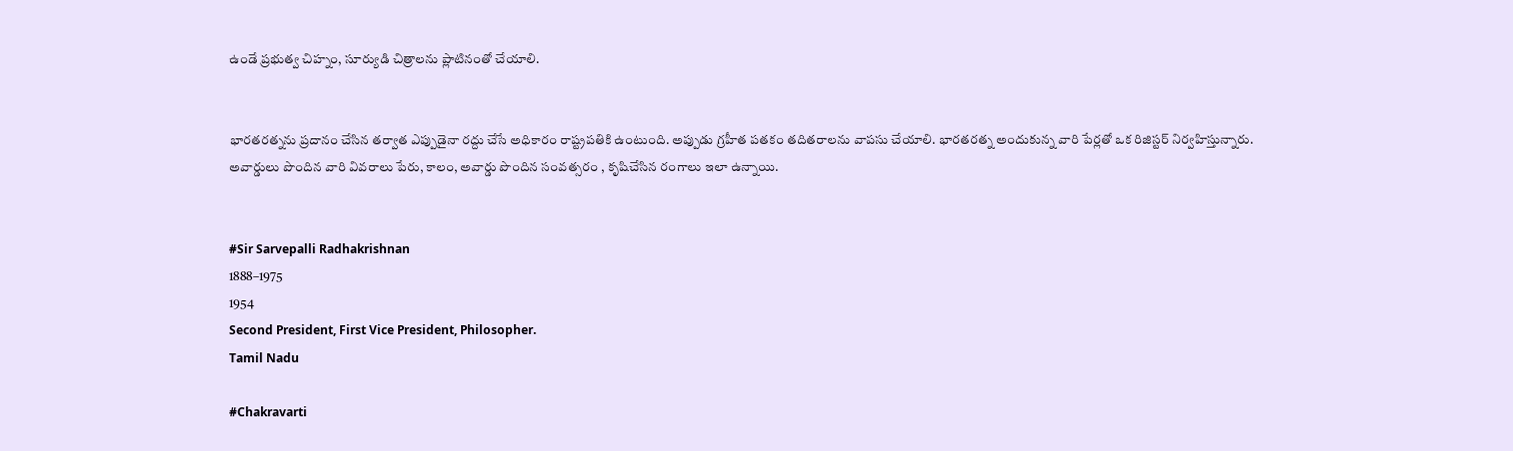ఉండే ప్రభుత్వ చిహ్నం, సూర్యుడి చిత్రాలను ప్లాటినంతో చేయాలి.


భారతరత్నను ప్రదానం చేసిన తర్వాత ఎప్పుడైనా రద్దు చేసే అధికారం రాష్ట్రపతికి ఉంటుంది. అప్పుడు గ్రహీత పతకం తదితరాలను వాపసు చేయాలి. భారతరత్న అందుకున్న వారి పేర్లతో ఒక రిజిస్టర్ నిర్వహిస్తున్నారు.
అవార్డులు పొందిన వారి వివరాలు పేరు, కాలం, అవార్డు పొందిన సంవత్సరం , కృషిచేసిన రంగాలు ఇలా ఉన్నాయి.


#Sir Sarvepalli Radhakrishnan
1888–1975
1954
Second President, First Vice President, Philosopher.
Tamil Nadu

#Chakravarti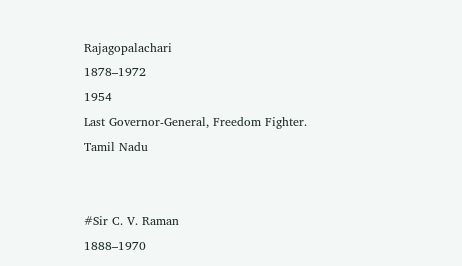Rajagopalachari
1878–1972
1954
Last Governor-General, Freedom Fighter.
Tamil Nadu


#Sir C. V. Raman
1888–1970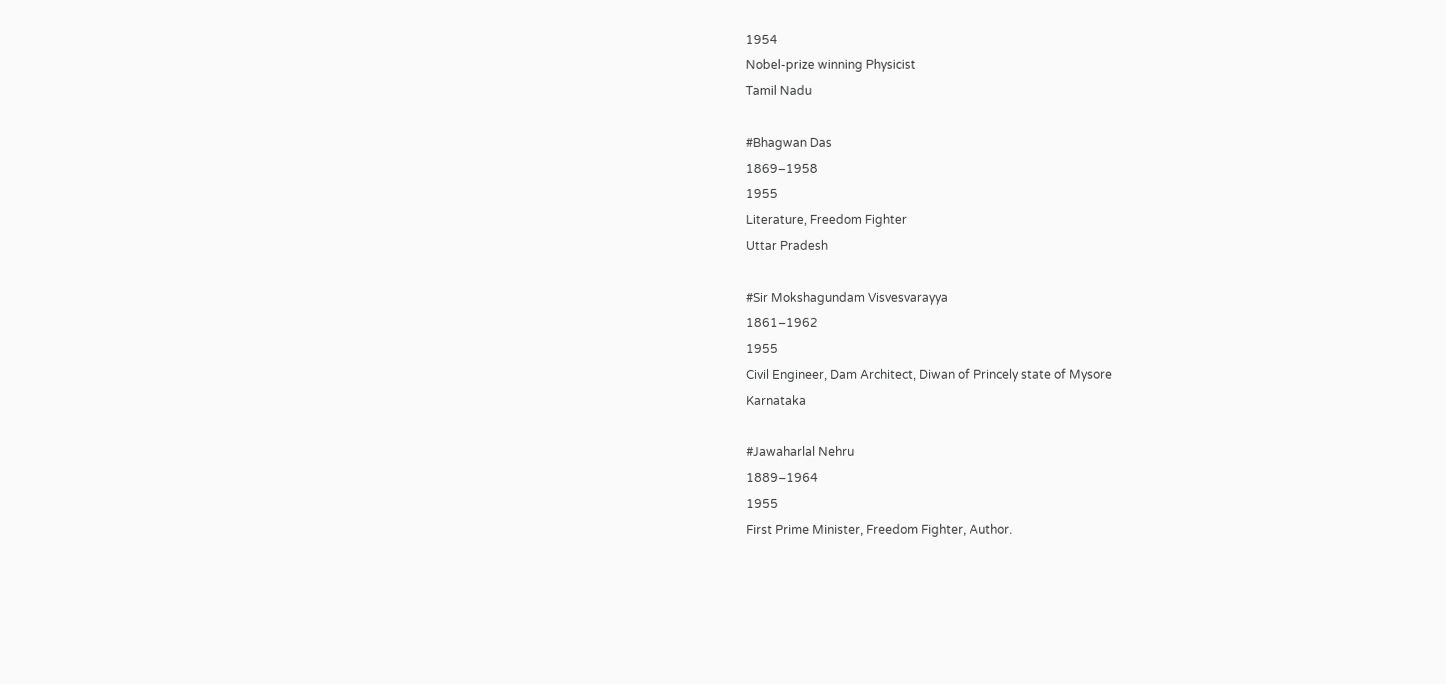1954
Nobel-prize winning Physicist
Tamil Nadu

#Bhagwan Das
1869–1958
1955
Literature, Freedom Fighter
Uttar Pradesh

#Sir Mokshagundam Visvesvarayya
1861–1962
1955
Civil Engineer, Dam Architect, Diwan of Princely state of Mysore
Karnataka

#Jawaharlal Nehru
1889–1964
1955
First Prime Minister, Freedom Fighter, Author.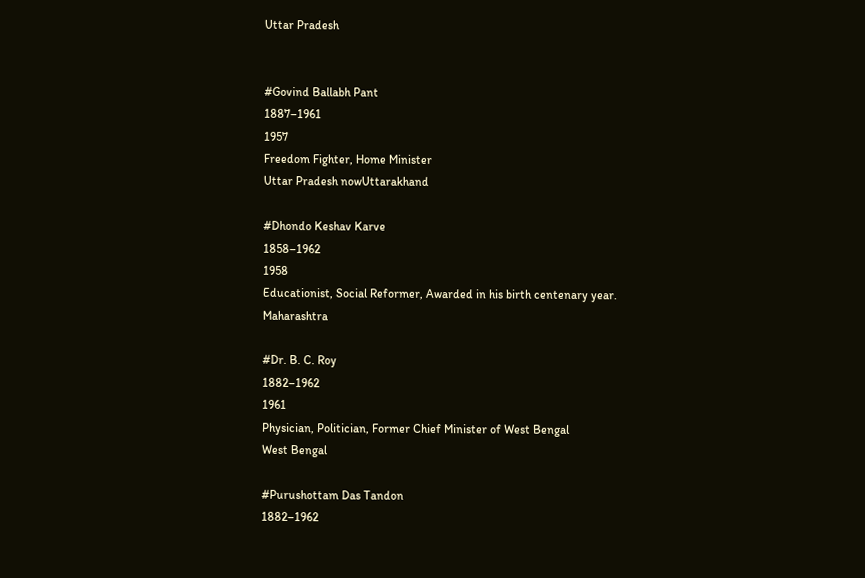Uttar Pradesh


#Govind Ballabh Pant
1887–1961
1957
Freedom Fighter, Home Minister
Uttar Pradesh nowUttarakhand

#Dhondo Keshav Karve
1858–1962
1958
Educationist, Social Reformer, Awarded in his birth centenary year.
Maharashtra

#Dr. B. C. Roy
1882–1962
1961
Physician, Politician, Former Chief Minister of West Bengal
West Bengal

#Purushottam Das Tandon
1882–1962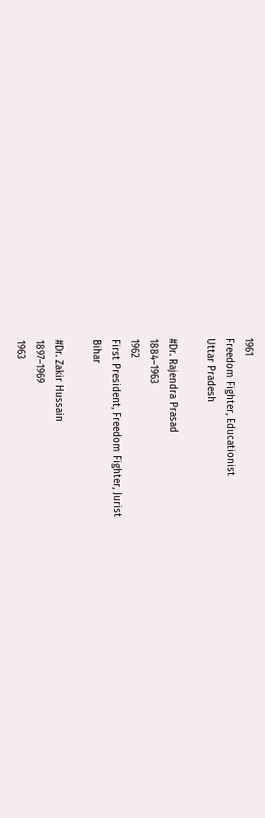1961
Freedom Fighter, Educationist
Uttar Pradesh

#Dr. Rajendra Prasad
1884–1963
1962
First President, Freedom Fighter, Jurist
Bihar

#Dr. Zakir Hussain
1897–1969
1963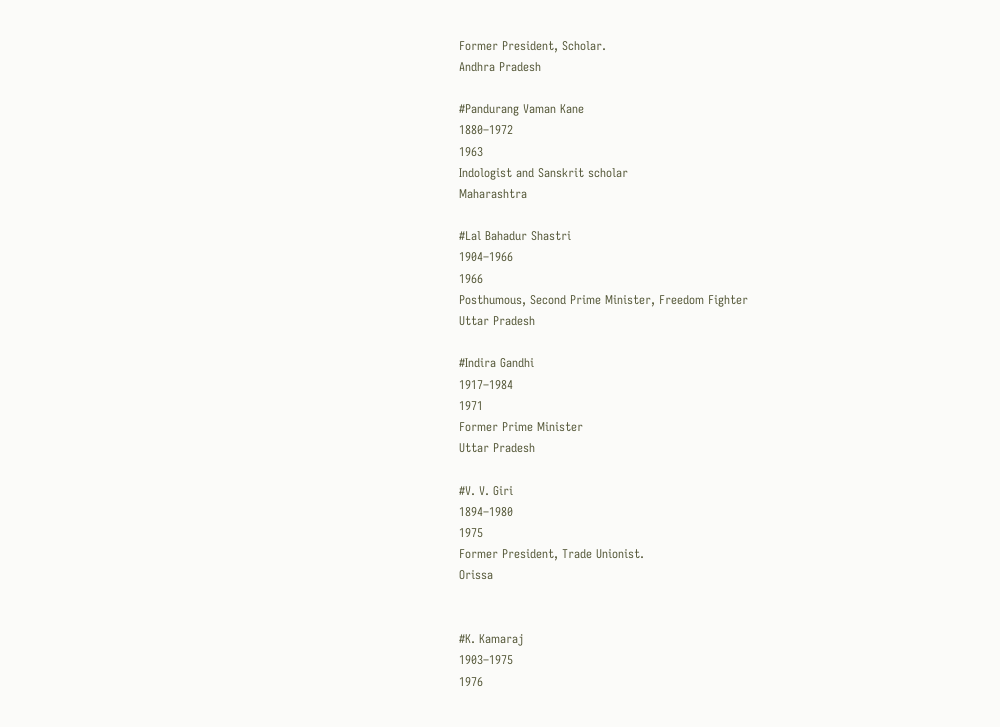Former President, Scholar.
Andhra Pradesh

#Pandurang Vaman Kane
1880–1972
1963
Indologist and Sanskrit scholar
Maharashtra

#Lal Bahadur Shastri
1904–1966
1966
Posthumous, Second Prime Minister, Freedom Fighter
Uttar Pradesh

#Indira Gandhi
1917–1984
1971
Former Prime Minister
Uttar Pradesh

#V. V. Giri
1894–1980
1975
Former President, Trade Unionist.
Orissa


#K. Kamaraj
1903–1975
1976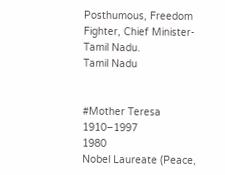Posthumous, Freedom Fighter, Chief Minister-Tamil Nadu.
Tamil Nadu


#Mother Teresa
1910–1997
1980
Nobel Laureate (Peace,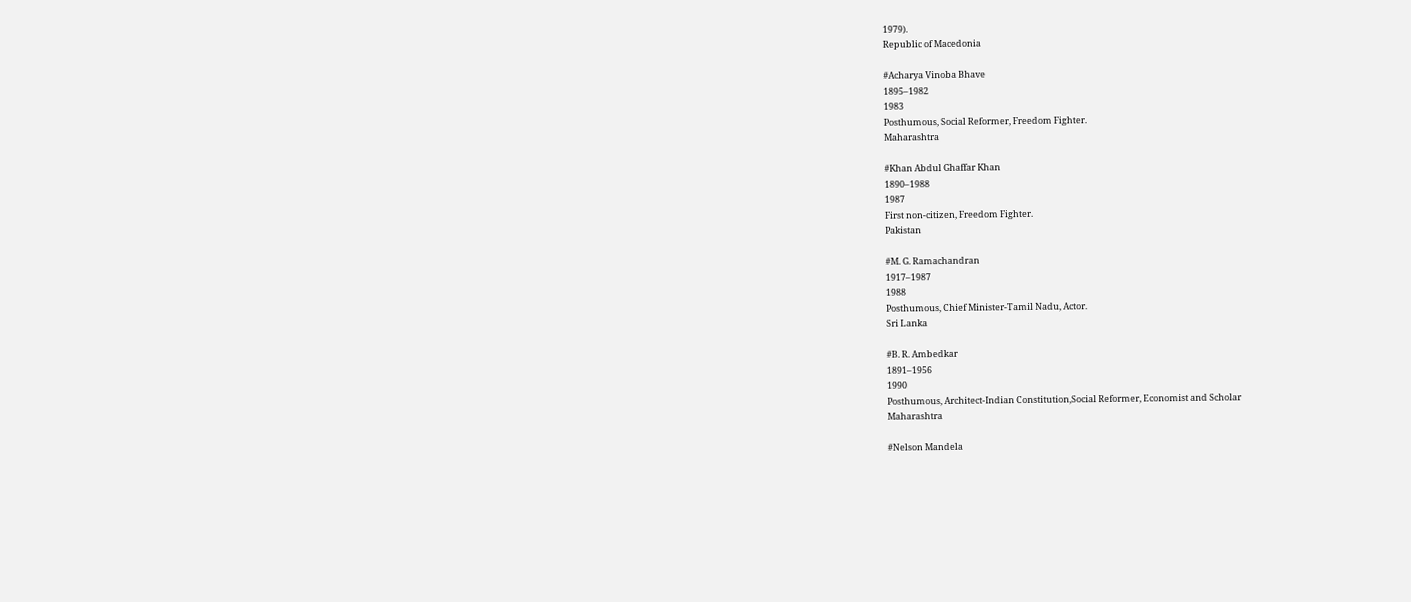1979).
Republic of Macedonia

#Acharya Vinoba Bhave
1895–1982
1983
Posthumous, Social Reformer, Freedom Fighter.
Maharashtra

#Khan Abdul Ghaffar Khan
1890–1988
1987
First non-citizen, Freedom Fighter.
Pakistan

#M. G. Ramachandran
1917–1987
1988
Posthumous, Chief Minister-Tamil Nadu, Actor.
Sri Lanka

#B. R. Ambedkar
1891–1956
1990
Posthumous, Architect-Indian Constitution,Social Reformer, Economist and Scholar
Maharashtra

#Nelson Mandela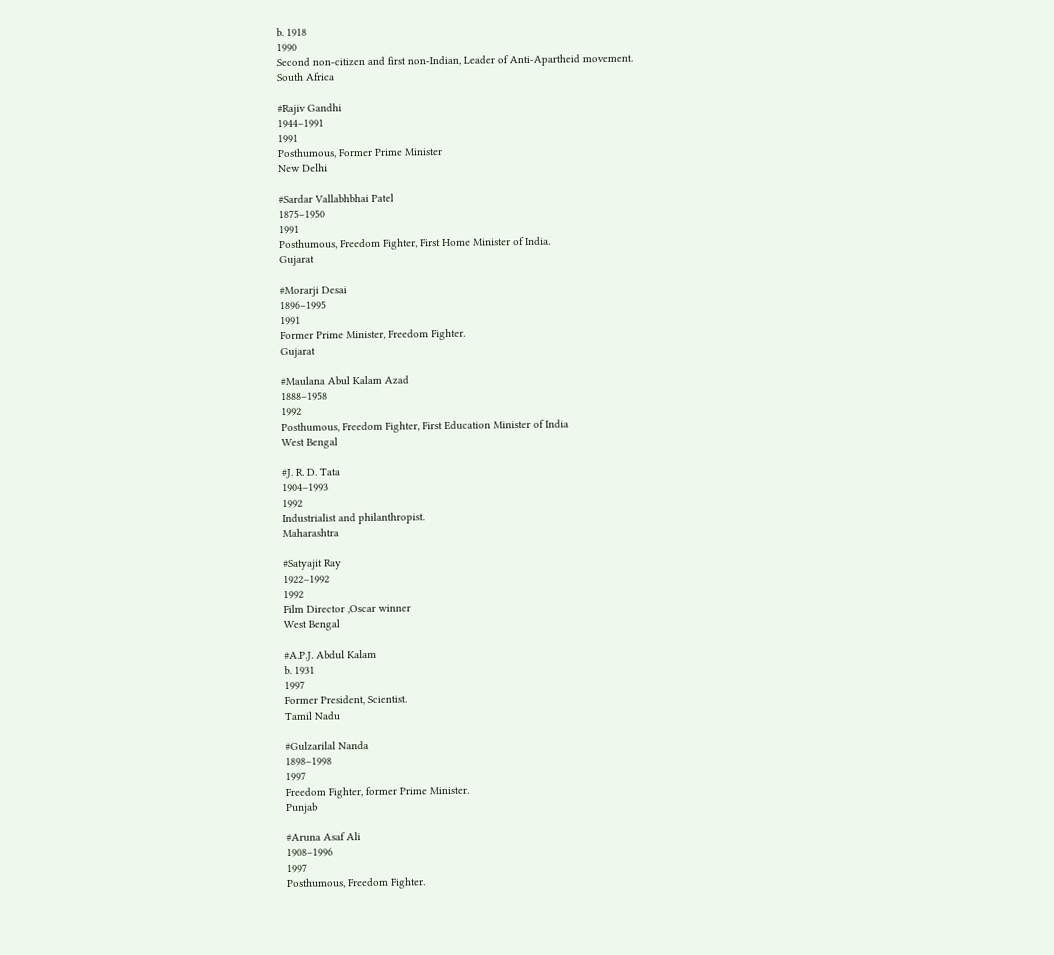b. 1918
1990
Second non-citizen and first non-Indian, Leader of Anti-Apartheid movement.
South Africa

#Rajiv Gandhi
1944–1991
1991
Posthumous, Former Prime Minister
New Delhi

#Sardar Vallabhbhai Patel
1875–1950
1991
Posthumous, Freedom Fighter, First Home Minister of India.
Gujarat

#Morarji Desai
1896–1995
1991
Former Prime Minister, Freedom Fighter.
Gujarat

#Maulana Abul Kalam Azad
1888–1958
1992
Posthumous, Freedom Fighter, First Education Minister of India
West Bengal

#J. R. D. Tata
1904–1993
1992
Industrialist and philanthropist.
Maharashtra

#Satyajit Ray
1922–1992
1992
Film Director ,Oscar winner
West Bengal

#A.P.J. Abdul Kalam
b. 1931
1997
Former President, Scientist.
Tamil Nadu

#Gulzarilal Nanda
1898–1998
1997
Freedom Fighter, former Prime Minister.
Punjab

#Aruna Asaf Ali
1908–1996
1997
Posthumous, Freedom Fighter.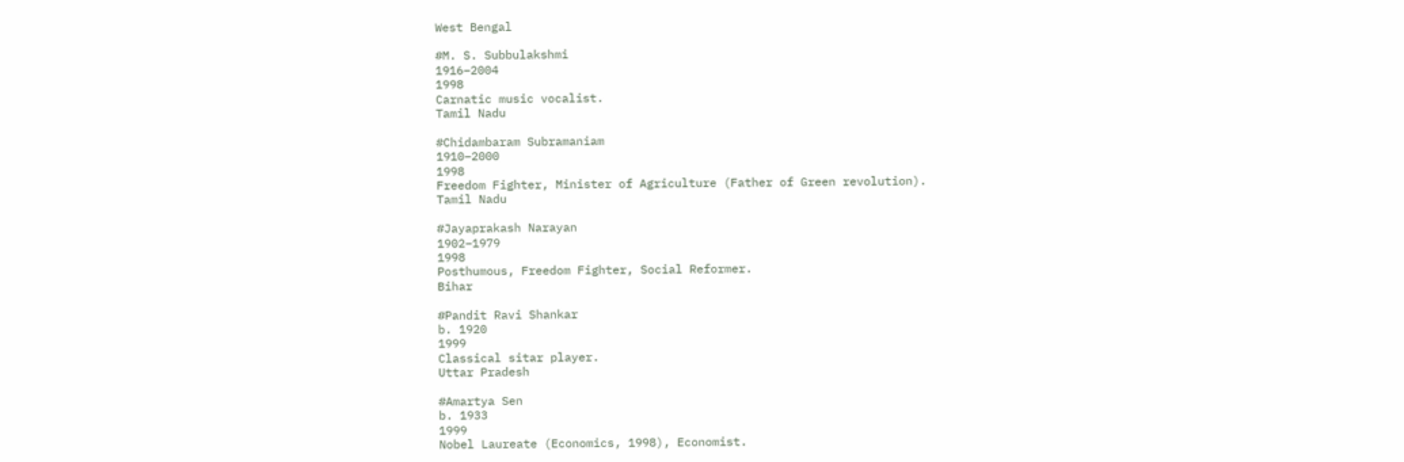West Bengal

#M. S. Subbulakshmi
1916–2004
1998
Carnatic music vocalist.
Tamil Nadu

#Chidambaram Subramaniam
1910–2000
1998
Freedom Fighter, Minister of Agriculture (Father of Green revolution).
Tamil Nadu

#Jayaprakash Narayan
1902–1979
1998
Posthumous, Freedom Fighter, Social Reformer.
Bihar

#Pandit Ravi Shankar
b. 1920
1999
Classical sitar player.
Uttar Pradesh

#Amartya Sen
b. 1933
1999
Nobel Laureate (Economics, 1998), Economist.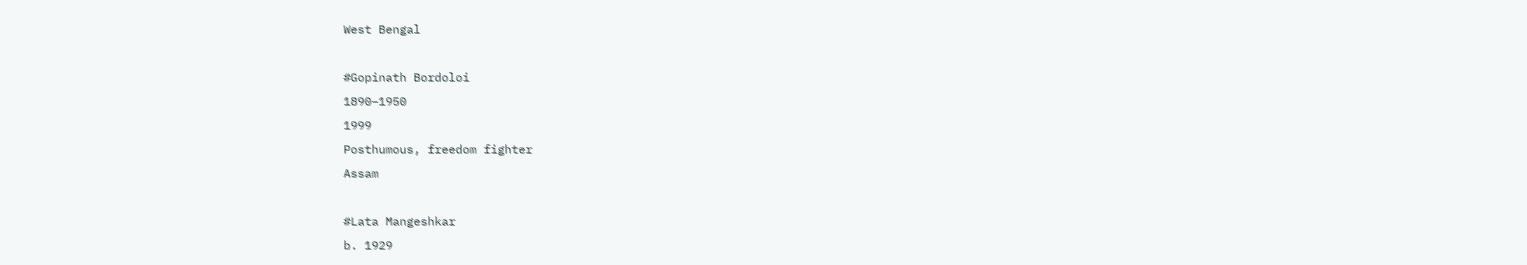West Bengal

#Gopinath Bordoloi
1890–1950
1999
Posthumous, freedom fighter
Assam

#Lata Mangeshkar
b. 1929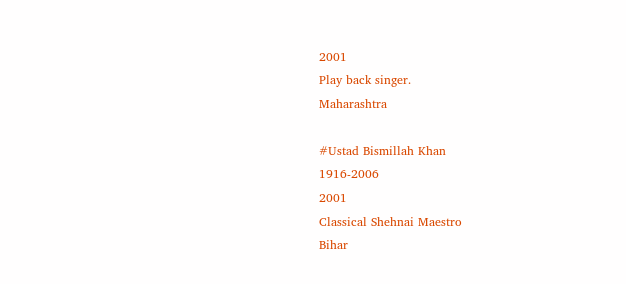2001
Play back singer.
Maharashtra

#Ustad Bismillah Khan
1916-2006
2001
Classical Shehnai Maestro
Bihar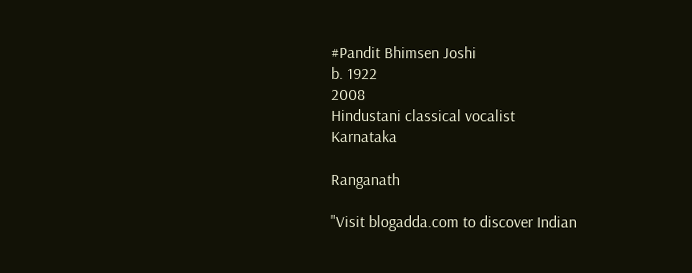#Pandit Bhimsen Joshi
b. 1922
2008
Hindustani classical vocalist
Karnataka

Ranganath

"Visit blogadda.com to discover Indian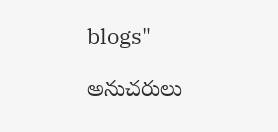blogs"

అనుచరులు